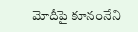మోదీపై కూనంనేని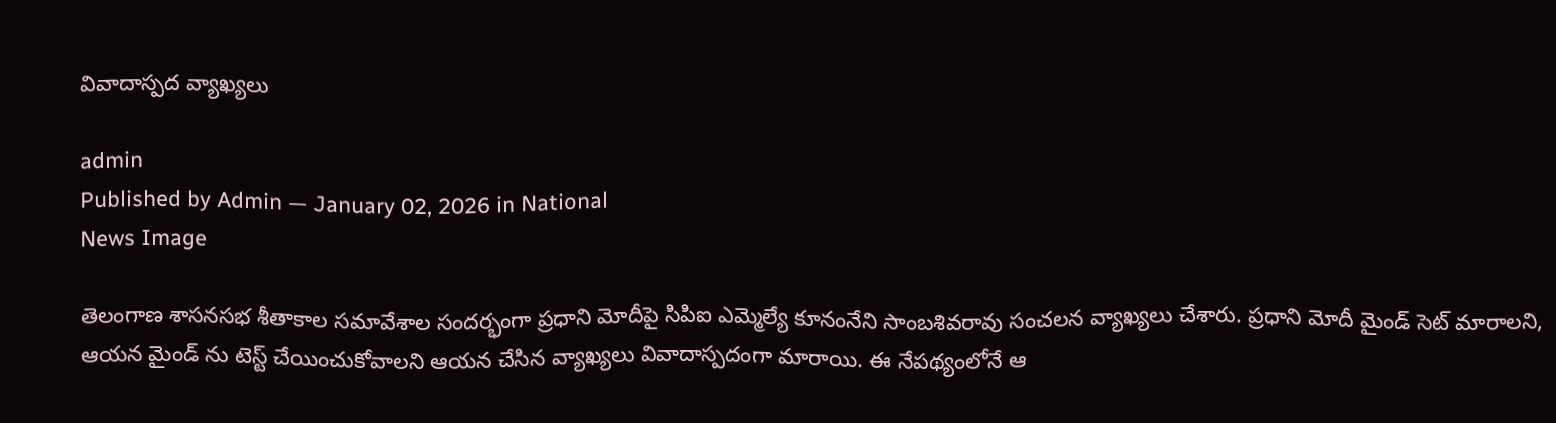వివాదాస్పద వ్యాఖ్యలు

admin
Published by Admin — January 02, 2026 in National
News Image

తెలంగాణ శాసనసభ శీతాకాల సమావేశాల సందర్భంగా ప్రధాని మోదీపై సిపిఐ ఎమ్మెల్యే కూనంనేని సాంబశివరావు సంచలన వ్యాఖ్యలు చేశారు. ప్రధాని మోదీ మైండ్ సెట్ మారాలని, ఆయన మైండ్ ను టెస్ట్ చేయించుకోవాలని ఆయన చేసిన వ్యాఖ్యలు వివాదాస్పదంగా మారాయి. ఈ నేపథ్యంలోనే ఆ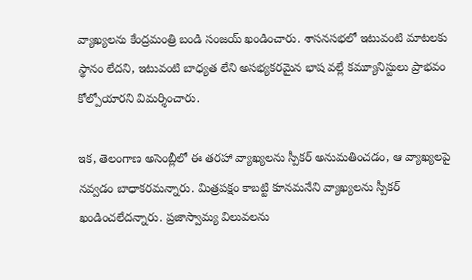వ్యాఖ్యలను కేంద్రమంత్రి బండి సంజయ్ ఖండించారు. శాసనసభలో ఇటువంటి మాటలకు స్థానం లేదని, ఇటువంటి బాధ్యత లేని అసభ్యకరమైన భాష వల్లే కమ్యూనిస్టులు ప్రాభవం కోల్పోయారని విమర్శించారు.

ఇక, తెలంగాణ అసెంబ్లీలో ఈ తరహా వ్యాఖ్యలను స్పీకర్ అనుమతించడం, ఆ వ్యాఖ్యలపై నవ్వడం బాధాకరమన్నారు. మిత్రపక్షం కాబట్టి కూనమనేని వ్యాఖ్యలను స్పీకర్ ఖండించలేదన్నారు. ప్రజాస్వామ్య విలువలను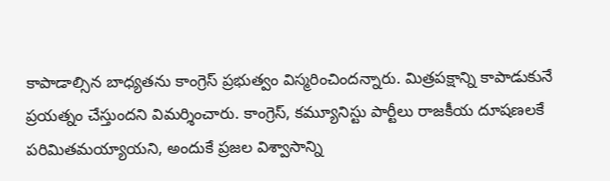కాపాడాల్సిన బాధ్యతను కాంగ్రెస్ ప్రభుత్వం విస్మరించిందన్నారు. మిత్రపక్షాన్ని కాపాడుకునే ప్రయత్నం చేస్తుందని విమర్శించారు. కాంగ్రెస్, కమ్యూనిస్టు పార్టీలు రాజకీయ దూషణలకే పరిమితమయ్యాయని, అందుకే ప్రజల విశ్వాసాన్ని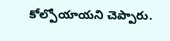కోల్పోయాయని చెప్పారు.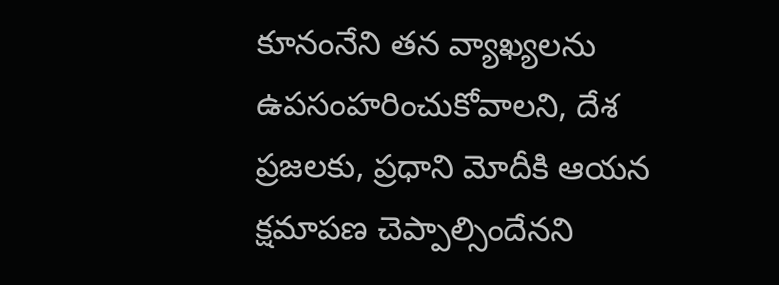కూనంనేని తన వ్యాఖ్యలను ఉపసంహరించుకోవాలని, దేశ ప్రజలకు, ప్రధాని మోదీకి ఆయన క్షమాపణ చెప్పాల్సిందేనని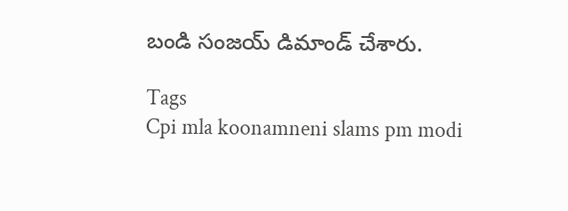బండి సంజయ్ డిమాండ్ చేశారు.

Tags
Cpi mla koonamneni slams pm modi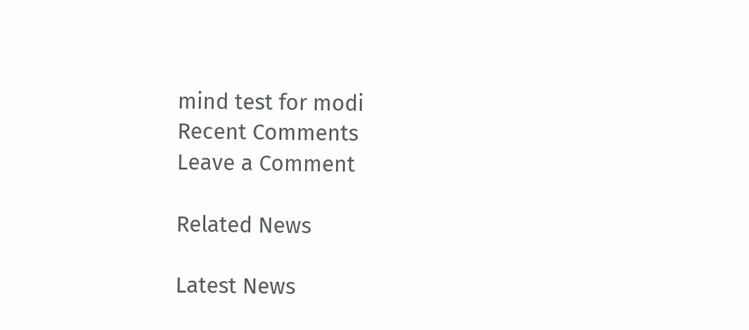mind test for modi
Recent Comments
Leave a Comment

Related News

Latest News